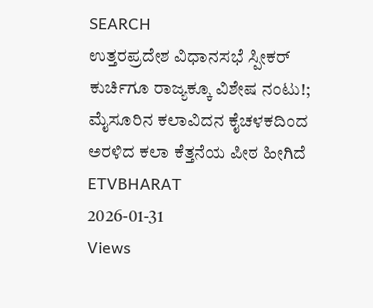SEARCH
ಉತ್ತರಪ್ರದೇಶ ವಿಧಾನಸಭೆ ಸ್ಪೀಕರ್ ಕುರ್ಚಿಗೂ ರಾಜ್ಯಕ್ಕೂ ವಿಶೇಷ ನಂಟು!; ಮೈಸೂರಿನ ಕಲಾವಿದನ ಕೈಚಳಕದಿಂದ ಅರಳಿದ ಕಲಾ ಕೆತ್ತನೆಯ ಪೀಠ ಹೀಗಿದೆ
ETVBHARAT
2026-01-31
Views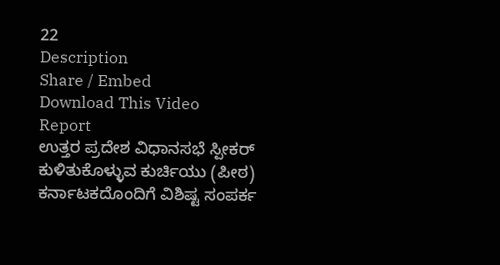22
Description
Share / Embed
Download This Video
Report
ಉತ್ತರ ಪ್ರದೇಶ ವಿಧಾನಸಭೆ ಸ್ಪೀಕರ್ ಕುಳಿತುಕೊಳ್ಳುವ ಕುರ್ಚಿಯು (ಪೀಠ) ಕರ್ನಾಟಕದೊಂದಿಗೆ ವಿಶಿಷ್ಟ ಸಂಪರ್ಕ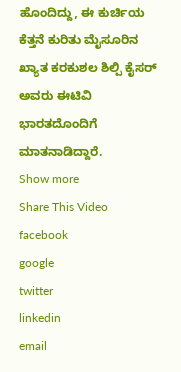ಹೊಂದಿದ್ದು, ಈ ಕುರ್ಚಿಯ ಕೆತ್ತನೆ ಕುರಿತು ಮೈಸೂರಿನ ಖ್ಯಾತ ಕರಕುಶಲ ಶಿಲ್ಪಿ ಕೈಸರ್ ಅವರು ಈಟಿವಿ ಭಾರತದೊಂದಿಗೆ ಮಾತನಾಡಿದ್ದಾರೆ.
Show more
Share This Video
facebook
google
twitter
linkedin
email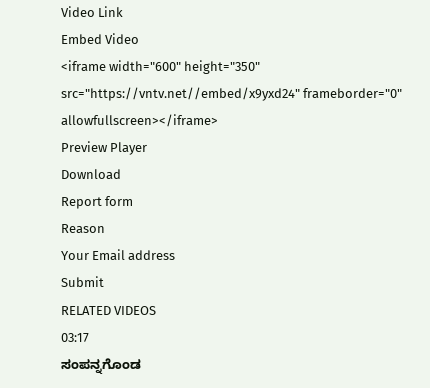Video Link
Embed Video
<iframe width="600" height="350" src="https://vntv.net//embed/x9yxd24" frameborder="0" allowfullscreen></iframe>
Preview Player
Download
Report form
Reason
Your Email address
Submit
RELATED VIDEOS
03:17
ಸಂಪನ್ನಗೊಂಡ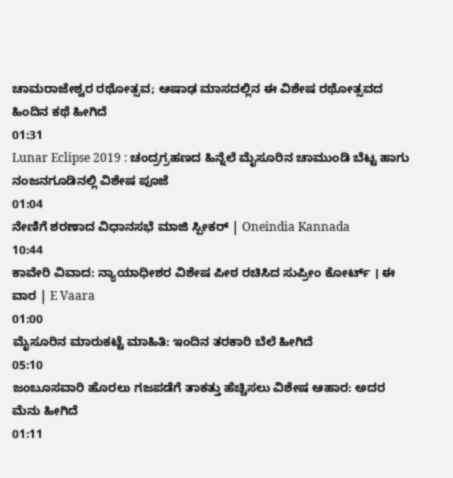ಚಾಮರಾಜೇಶ್ವರ ರಥೋತ್ಸವ; ಆಷಾಢ ಮಾಸದಲ್ಲಿನ ಈ ವಿಶೇಷ ರಥೋತ್ಸವದ ಹಿಂದಿನ ಕಥೆ ಹೀಗಿದೆ
01:31
Lunar Eclipse 2019 : ಚಂದ್ರಗ್ರಹಣದ ಹಿನ್ನೆಲೆ ಮೈಸೂರಿನ ಚಾಮುಂಡಿ ಬೆಟ್ಟ ಹಾಗು ನಂಜನಗೂಡಿನಲ್ಲಿ ವಿಶೇಷ ಪೂಜೆ
01:04
ನೇಣಿಗೆ ಶರಣಾದ ವಿಧಾನಸಭೆ ಮಾಜಿ ಸ್ಪೀಕರ್ | Oneindia Kannada
10:44
ಕಾವೇರಿ ವಿವಾದ: ನ್ಯಾಯಾಧೀಶರ ವಿಶೇಷ ಪೀಠ ರಚಿಸಿದ ಸುಪ್ರೀಂ ಕೋರ್ಟ್ । ಈ ವಾರ | E Vaara
01:00
ಮೈಸೂರಿನ ಮಾರುಕಟ್ಟೆ ಮಾಹಿತಿ: ಇಂದಿನ ತರಕಾರಿ ಬೆಲೆ ಹೀಗಿದೆ
05:10
ಜಂಬೂಸವಾರಿ ಹೊರಲು ಗಜಪಡೆಗೆ ತಾಕತ್ತು ಹೆಚ್ಚಿಸಲು ವಿಶೇಷ ಆಹಾರ: ಅದರ ಮೆನು ಹೀಗಿದೆ
01:11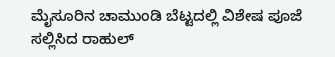ಮೈಸೂರಿನ ಚಾಮುಂಡಿ ಬೆಟ್ಟದಲ್ಲಿ ವಿಶೇಷ ಪೂಜೆ ಸಲ್ಲಿಸಿದ ರಾಹುಲ್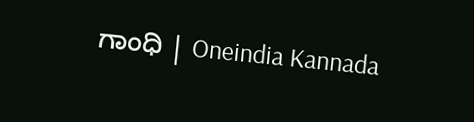ಗಾಂಧಿ | Oneindia Kannada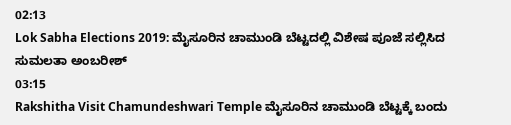02:13
Lok Sabha Elections 2019: ಮೈಸೂರಿನ ಚಾಮುಂಡಿ ಬೆಟ್ಟದಲ್ಲಿ ವಿಶೇಷ ಪೂಜೆ ಸಲ್ಲಿಸಿದ ಸುಮಲತಾ ಅಂಬರೀಶ್
03:15
Rakshitha Visit Chamundeshwari Temple ಮೈಸೂರಿನ ಚಾಮುಂಡಿ ಬೆಟ್ಟಕ್ಕೆ ಬಂದು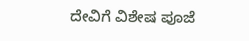ದೇವಿಗೆ ವಿಶೇಷ ಪೂಜೆ